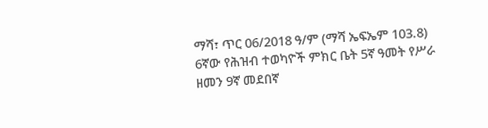ማሻ፣ ጥር 06/2018 ዓ/ም (ማሻ ኤፍኤም 103.8) 6ኛው የሕዝብ ተወካዮች ምክር ቤት 5ኛ ዓመት የሥራ ዘመን 9ኛ መደበኛ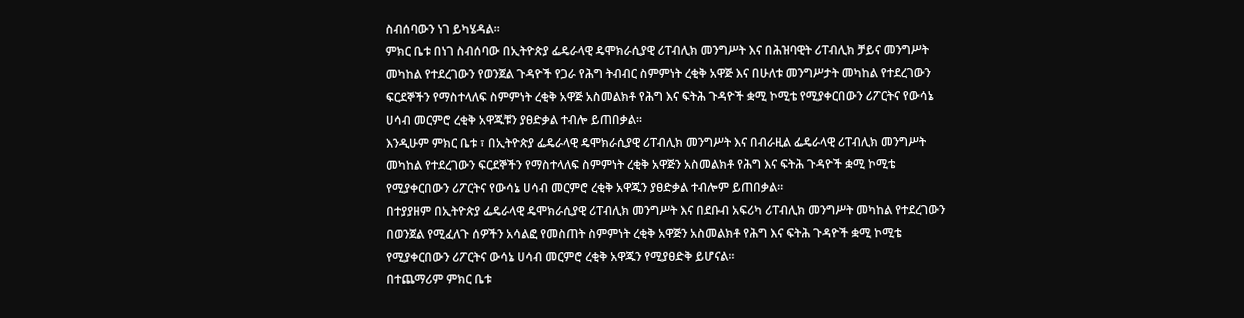ስብሰባውን ነገ ይካሄዳል።
ምክር ቤቱ በነገ ስብሰባው በኢትዮጵያ ፌዴራላዊ ዴሞክራሲያዊ ሪፐብሊክ መንግሥት እና በሕዝባዊት ሪፐብሊክ ቻይና መንግሥት መካከል የተደረገውን የወንጀል ጉዳዮች የጋራ የሕግ ትብብር ስምምነት ረቂቅ አዋጅ እና በሁለቱ መንግሥታት መካከል የተደረገውን ፍርደኞችን የማስተላለፍ ስምምነት ረቂቅ አዋጅ አስመልክቶ የሕግ እና ፍትሕ ጉዳዮች ቋሚ ኮሚቴ የሚያቀርበውን ሪፖርትና የውሳኔ ሀሳብ መርምሮ ረቂቅ አዋጁቹን ያፀድቃል ተብሎ ይጠበቃል።
እንዲሁም ምክር ቤቱ ፣ በኢትዮጵያ ፌዴራላዊ ዴሞክራሲያዊ ሪፐብሊክ መንግሥት እና በብራዚል ፌዴራላዊ ሪፐብሊክ መንግሥት መካከል የተደረገውን ፍርደኞችን የማስተላለፍ ስምምነት ረቂቅ አዋጅን አስመልክቶ የሕግ እና ፍትሕ ጉዳዮች ቋሚ ኮሚቴ የሚያቀርበውን ሪፖርትና የውሳኔ ሀሳብ መርምሮ ረቂቅ አዋጁን ያፀድቃል ተብሎም ይጠበቃል።
በተያያዘም በኢትዮጵያ ፌዴራላዊ ዴሞክራሲያዊ ሪፐብሊክ መንግሥት እና በደቡብ አፍሪካ ሪፐብሊክ መንግሥት መካከል የተደረገውን በወንጀል የሚፈለጉ ሰዎችን አሳልፎ የመስጠት ስምምነት ረቂቅ አዋጅን አስመልክቶ የሕግ እና ፍትሕ ጉዳዮች ቋሚ ኮሚቴ የሚያቀርበውን ሪፖርትና ውሳኔ ሀሳብ መርምሮ ረቂቅ አዋጁን የሚያፀድቅ ይሆናል።
በተጨማሪም ምክር ቤቱ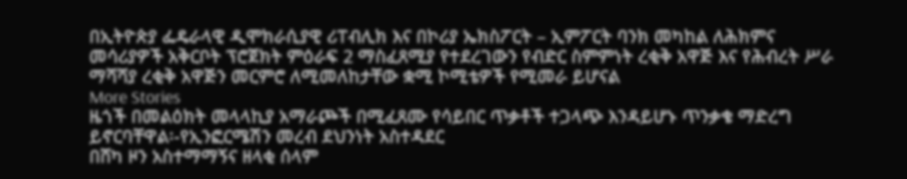በኢትዮጵያ ፌዴራላዊ ዲሞክራሲያዊ ሪፐብሊክ እና በኮሪያ ኤክስፖርት – ኢምፖርት ባንክ መካከል ለሕክምና መሳሪያዎች አቅርቦት ፕሮጀክት ምዕራፍ 2 ማስፈጸሚያ የተደረገውን የብድር ስምምነት ረቂቅ አዋጅ እና የሕብረት ሥራ ማሻሻያ ረቂቅ አዋጅን መርምሮ ለሚመለከታቸው ቋሚ ኮሚቴዎች የሚመራ ይሆናል
More Stories
ዜጎች በመልዕክት መላላኪያ አማራጮች በሚፈጸሙ የሳይበር ጥቃቶች ተጋላጭ እንዳይሆኑ ጥንቃቄ ማድረግ ይኖርባቸዋል፡-የኢንፎርሜሽን መረብ ደህንነት አስተዳደር
በሸካ ዞን አስተማማኝና ዘላቂ ሰላም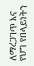ለማረጋገጥ እና የህግ የበላይነትን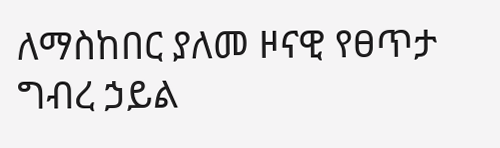ለማስከበር ያለመ ዞናዊ የፀጥታ ግብረ ኃይል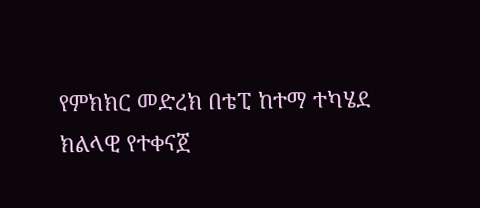የምክክር መድረክ በቴፒ ከተማ ተካሄደ
ክልላዊ የተቀናጀ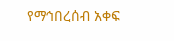የማኅበረሰብ አቀፍ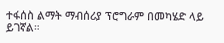ተፋሰስ ልማት ማብሰሪያ ፕሮግራም በመካሄድ ላይ ይገኛል።